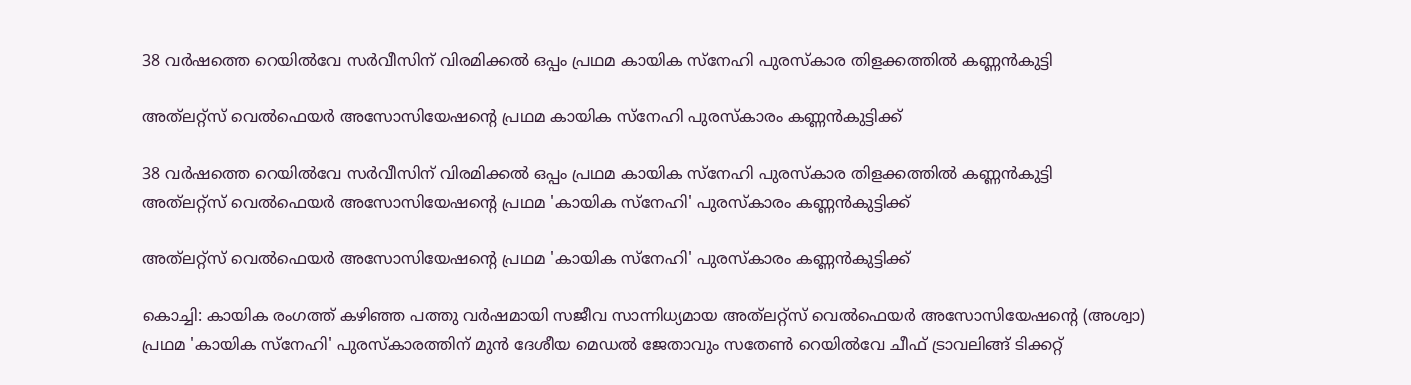38 വർഷത്തെ റെയിൽവേ സർവീസിന് വിരമിക്കൽ ഒപ്പം പ്രഥമ കായിക സ്നേഹി പുരസ്കാര തിളക്കത്തിൽ കണ്ണൻകുട്ടി

അത്‌ലറ്റ്‌സ് വെൽഫെയർ അസോസിയേഷന്റെ പ്രഥമ കായിക സ്നേഹി പുരസ്കാരം കണ്ണൻകുട്ടിക്ക്

38 വർഷത്തെ റെയിൽവേ സർവീസിന് വിരമിക്കൽ ഒപ്പം പ്രഥമ കായിക സ്നേഹി പുരസ്കാര തിളക്കത്തിൽ കണ്ണൻകുട്ടി
അത്‌ലറ്റ്‌സ് വെൽഫെയർ അസോസിയേഷന്റെ പ്രഥമ 'കായിക സ്നേഹി' പുരസ്കാരം കണ്ണൻകുട്ടിക്ക്

അത്‌ലറ്റ്‌സ് വെൽഫെയർ അസോസിയേഷന്റെ പ്രഥമ 'കായിക സ്നേഹി' പുരസ്കാരം കണ്ണൻകുട്ടിക്ക്

കൊച്ചി: കായിക രംഗത്ത് കഴിഞ്ഞ പത്തു വർഷമായി സജീവ സാന്നിധ്യമായ അത്‌ലറ്റ്‌സ് വെൽഫെയർ അസോസിയേഷന്റെ (അശ്വാ) പ്രഥമ 'കായിക സ്നേഹി' പുരസ്കാരത്തിന് മുൻ ദേശീയ മെഡൽ ജേതാവും സതേൺ റെയിൽവേ ചീഫ് ട്രാവലിങ്ങ് ടിക്കറ്റ്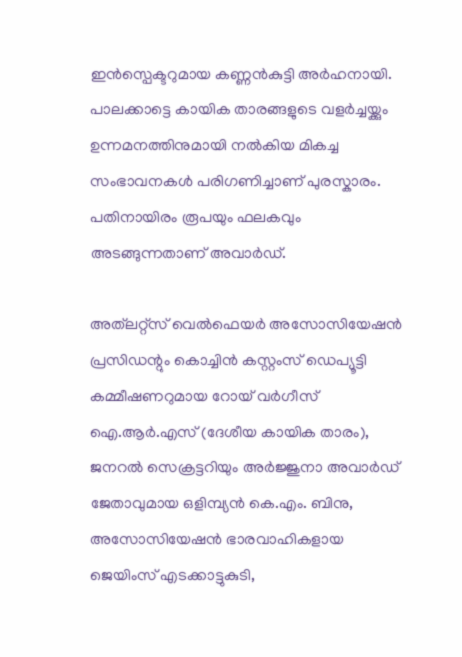ഇൻസ്പെക്ടറുമായ കണ്ണൻകുട്ടി അർഹനായി. പാലക്കാട്ടെ കായിക താരങ്ങളുടെ വളർച്ചയ്ക്കും ഉന്നമനത്തിനുമായി നൽകിയ മികച്ച സംഭാവനകൾ പരിഗണിച്ചാണ് പുരസ്കാരം. പതിനായിരം രൂപയും ഫലകവും അടങ്ങുന്നതാണ് അവാർഡ്.

അത്‌ലറ്റ്‌സ് വെൽഫെയർ അസോസിയേഷൻ പ്രസിഡന്റും കൊച്ചിൻ കസ്റ്റംസ് ഡെപ്യൂട്ടി കമ്മീഷണറുമായ റോയ് വർഗീസ് ഐ.ആർ.എസ് (ദേശീയ കായിക താരം), ജനറൽ സെക്രട്ടറിയും അർജ്ജുനാ അവാർഡ് ജേതാവുമായ ഒളിമ്പ്യൻ കെ.എം. ബിനു, അസോസിയേഷൻ ഭാരവാഹികളായ ജെയിംസ് എടക്കാട്ടുകുടി,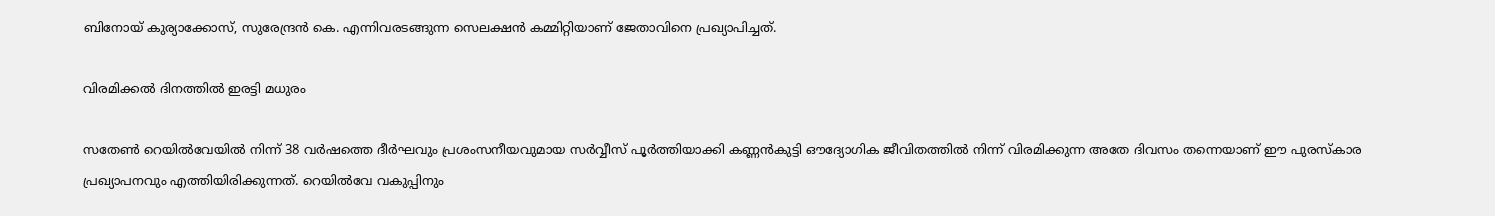ബിനോയ് കുര്യാക്കോസ്, സുരേന്ദ്രൻ കെ. എന്നിവരടങ്ങുന്ന സെലക്ഷൻ കമ്മിറ്റിയാണ് ജേതാവിനെ പ്രഖ്യാപിച്ചത്.

വിരമിക്കൽ ദിനത്തിൽ ഇരട്ടി മധുരം

സതേൺ റെയിൽവേയിൽ നിന്ന് 38 വർഷത്തെ ദീർഘവും പ്രശംസനീയവുമായ സർവ്വീസ് പൂർത്തിയാക്കി കണ്ണൻകുട്ടി ഔദ്യോഗിക ജീവിതത്തിൽ നിന്ന് വിരമിക്കുന്ന അതേ ദിവസം തന്നെയാണ് ഈ പുരസ്കാര പ്രഖ്യാപനവും എത്തിയിരിക്കുന്നത്. റെയിൽവേ വകുപ്പിനും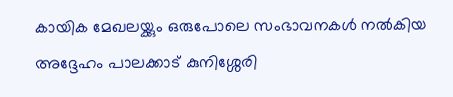കായിക മേഖലയ്ക്കും ഒരുപോലെ സംഭാവനകൾ നൽകിയ അദ്ദേഹം പാലക്കാട് കുനിശ്ശേരി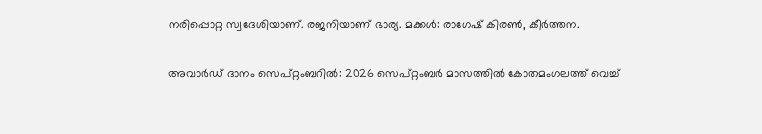നരിപ്പൊറ്റ സ്വദേശിയാണ്. രജനിയാണ് ഭാര്യ. മക്കൾ: രാഗേഷ് കിരൺ, കീർത്തന.

അവാർഡ് ദാനം സെപ്റ്റംബറിൽ: 2026 സെപ്റ്റംബർ മാസത്തിൽ കോതമംഗലത്ത് വെച്ച്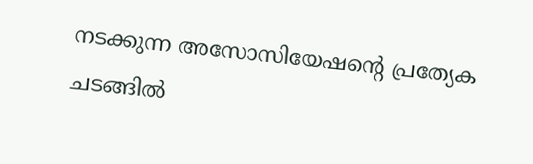നടക്കുന്ന അസോസിയേഷന്റെ പ്രത്യേക ചടങ്ങിൽ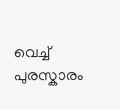വെച്ച് പുരസ്കാരം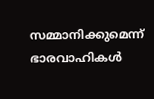സമ്മാനിക്കുമെന്ന് ഭാരവാഹികൾ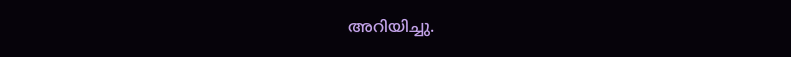അറിയിച്ചു.